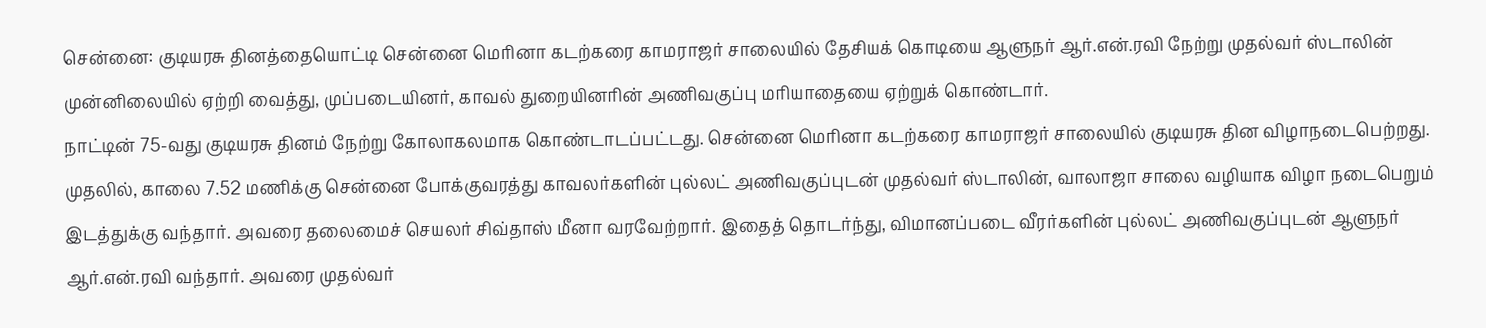சென்னை: குடியரசு தினத்தையொட்டி சென்னை மெரினா கடற்கரை காமராஜர் சாலையில் தேசியக் கொடியை ஆளுநர் ஆர்.என்.ரவி நேற்று முதல்வர் ஸ்டாலின் முன்னிலையில் ஏற்றி வைத்து, முப்படையினர், காவல் துறையினரின் அணிவகுப்பு மரியாதையை ஏற்றுக் கொண்டார்.
நாட்டின் 75-வது குடியரசு தினம் நேற்று கோலாகலமாக கொண்டாடப்பட்டது. சென்னை மெரினா கடற்கரை காமராஜர் சாலையில் குடியரசு தின விழாநடைபெற்றது. முதலில், காலை 7.52 மணிக்கு சென்னை போக்குவரத்து காவலர்களின் புல்லட் அணிவகுப்புடன் முதல்வர் ஸ்டாலின், வாலாஜா சாலை வழியாக விழா நடைபெறும் இடத்துக்கு வந்தார். அவரை தலைமைச் செயலர் சிவ்தாஸ் மீனா வரவேற்றார். இதைத் தொடர்ந்து, விமானப்படை வீரர்களின் புல்லட் அணிவகுப்புடன் ஆளுநர் ஆர்.என்.ரவி வந்தார். அவரை முதல்வர்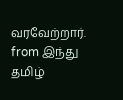வரவேற்றார்.
from இந்து தமிழ்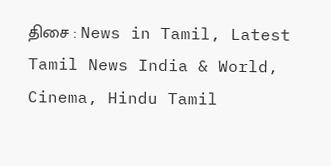திசை : News in Tamil, Latest Tamil News India & World, Cinema, Hindu Tamil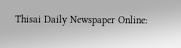Thisai Daily Newspaper Online: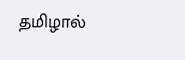தமிழால்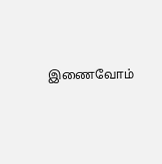இணைவோம்